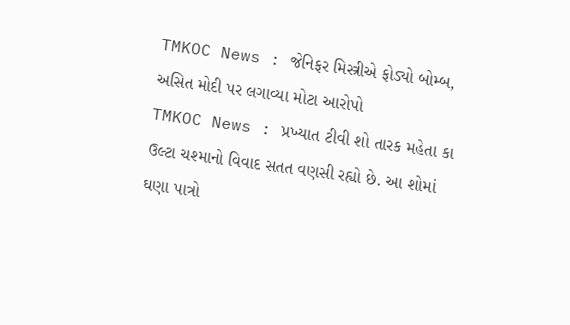TMKOC News : જેનિફર મિસ્ત્રીએ ફોડ્યો બોમ્બ, અસિત મોદી પર લગાવ્યા મોટા આરોપો
TMKOC News : પ્રખ્યાત ટીવી શો તારક મહેતા કા ઉલ્ટા ચશ્માનો વિવાદ સતત વણસી રહ્યો છે. આ શોમાં ઘણા પાત્રો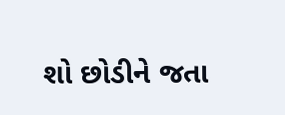શો છોડીને જતા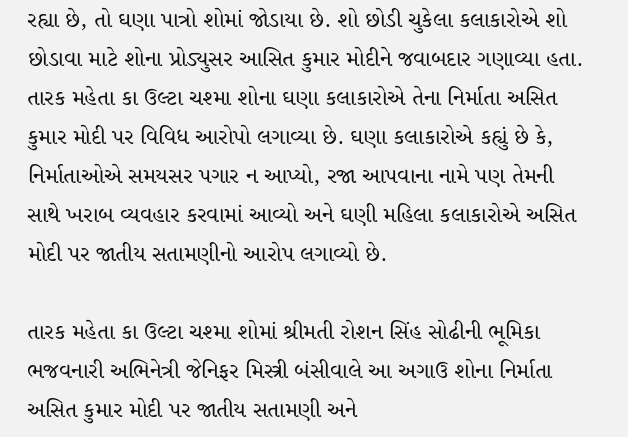રહ્યા છે, તો ઘણા પાત્રો શોમાં જોડાયા છે. શો છોડી ચુકેલા કલાકારોએ શો છોડાવા માટે શોના પ્રોડ્યુસર આસિત કુમાર મોદીને જવાબદાર ગણાવ્યા હતા.
તારક મહેતા કા ઉલ્ટા ચશ્મા શોના ઘણા કલાકારોએ તેના નિર્માતા અસિત કુમાર મોદી પર વિવિધ આરોપો લગાવ્યા છે. ઘણા કલાકારોએ કહ્યું છે કે, નિર્માતાઓએ સમયસર પગાર ન આપ્યો, રજા આપવાના નામે પણ તેમની સાથે ખરાબ વ્યવહાર કરવામાં આવ્યો અને ઘણી મહિલા કલાકારોએ અસિત મોદી પર જાતીય સતામણીનો આરોપ લગાવ્યો છે.

તારક મહેતા કા ઉલ્ટા ચશ્મા શોમાં શ્રીમતી રોશન સિંહ સોઢીની ભૂમિકા ભજવનારી અભિનેત્રી જેનિફર મિસ્ત્રી બંસીવાલે આ અગાઉ શોના નિર્માતા અસિત કુમાર મોદી પર જાતીય સતામણી અને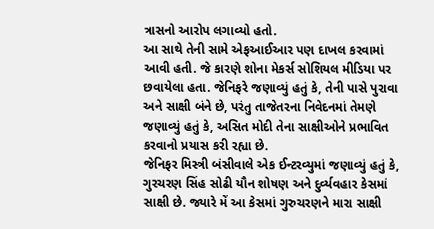ત્રાસનો આરોપ લગાવ્યો હતો.
આ સાથે તેની સામે એફઆઈઆર પણ દાખલ કરવામાં આવી હતી. જે કારણે શોના મેકર્સ સોશિયલ મીડિયા પર છવાયેલા હતા. જેનિફરે જણાવ્યું હતું કે, તેની પાસે પુરાવા અને સાક્ષી બંને છે, પરંતુ તાજેતરના નિવેદનમાં તેમણે જણાવ્યું હતું કે, અસિત મોદી તેના સાક્ષીઓને પ્રભાવિત કરવાનો પ્રયાસ કરી રહ્યા છે.
જેનિફર મિસ્ત્રી બંસીવાલે એક ઈન્ટરવ્યુમાં જણાવ્યું હતું કે, ગુરચરણ સિંહ સોઢી યૌન શોષણ અને દુર્વ્યવહાર કેસમાં સાક્ષી છે. જ્યારે મેં આ કેસમાં ગુરુચરણને મારા સાક્ષી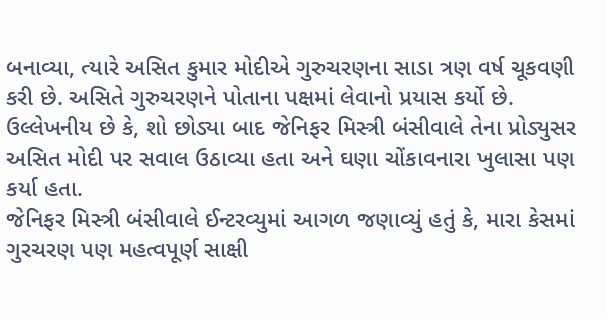બનાવ્યા, ત્યારે અસિત કુમાર મોદીએ ગુરુચરણના સાડા ત્રણ વર્ષ ચૂકવણી કરી છે. અસિતે ગુરુચરણને પોતાના પક્ષમાં લેવાનો પ્રયાસ કર્યો છે.
ઉલ્લેખનીય છે કે, શો છોડ્યા બાદ જેનિફર મિસ્ત્રી બંસીવાલે તેના પ્રોડ્યુસર અસિત મોદી પર સવાલ ઉઠાવ્યા હતા અને ઘણા ચોંકાવનારા ખુલાસા પણ કર્યા હતા.
જેનિફર મિસ્ત્રી બંસીવાલે ઈન્ટરવ્યુમાં આગળ જણાવ્યું હતું કે, મારા કેસમાં ગુરચરણ પણ મહત્વપૂર્ણ સાક્ષી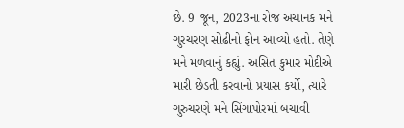છે. 9 જૂન, 2023ના રોજ અચાનક મને ગુરચરણ સોઢીનો ફોન આવ્યો હતો. તેણે મને મળવાનું કહ્યું. અસિત કુમાર મોદીએ મારી છેડતી કરવાનો પ્રયાસ કર્યો, ત્યારે ગુરુચરણે મને સિંગાપોરમાં બચાવી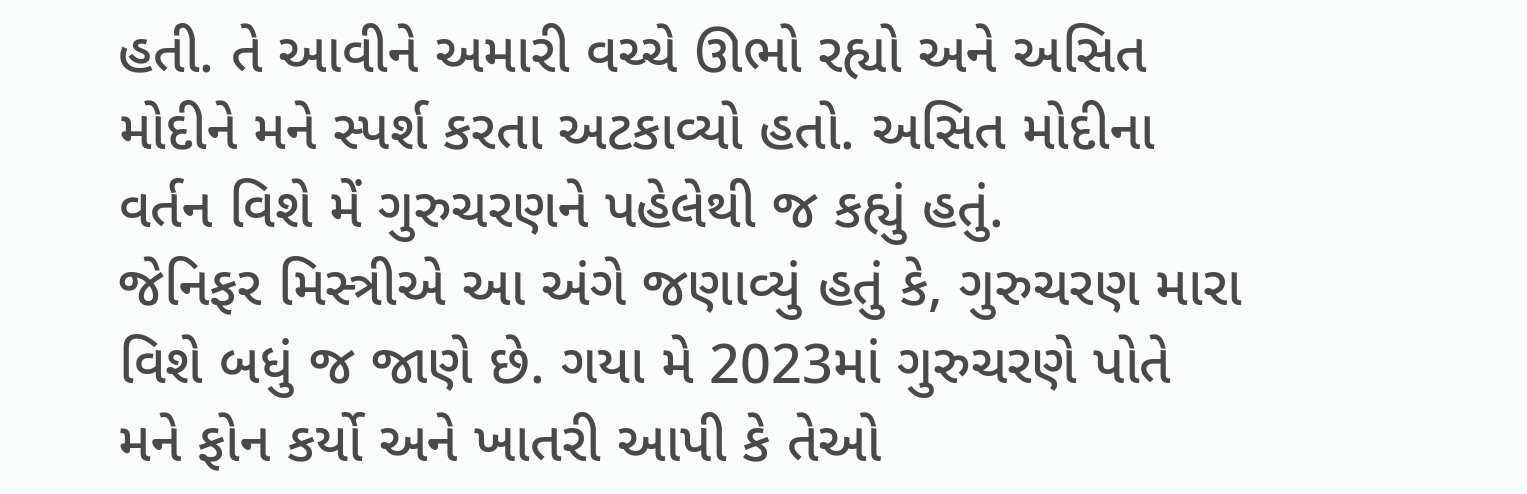હતી. તે આવીને અમારી વચ્ચે ઊભો રહ્યો અને અસિત મોદીને મને સ્પર્શ કરતા અટકાવ્યો હતો. અસિત મોદીના વર્તન વિશે મેં ગુરુચરણને પહેલેથી જ કહ્યું હતું.
જેનિફર મિસ્ત્રીએ આ અંગે જણાવ્યું હતું કે, ગુરુચરણ મારા વિશે બધું જ જાણે છે. ગયા મે 2023માં ગુરુચરણે પોતે મને ફોન કર્યો અને ખાતરી આપી કે તેઓ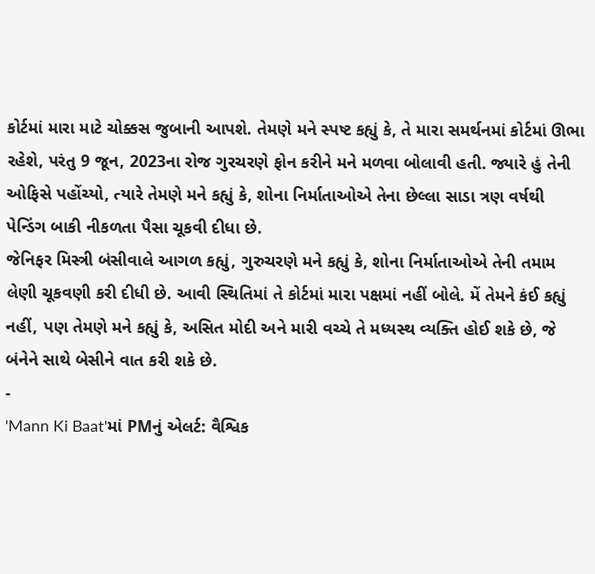કોર્ટમાં મારા માટે ચોક્કસ જુબાની આપશે. તેમણે મને સ્પષ્ટ કહ્યું કે, તે મારા સમર્થનમાં કોર્ટમાં ઊભા રહેશે, પરંતુ 9 જૂન, 2023ના રોજ ગુરચરણે ફોન કરીને મને મળવા બોલાવી હતી. જ્યારે હું તેની ઓફિસે પહોંચ્યો, ત્યારે તેમણે મને કહ્યું કે, શોના નિર્માતાઓએ તેના છેલ્લા સાડા ત્રણ વર્ષથી પેન્ડિંગ બાકી નીકળતા પૈસા ચૂકવી દીધા છે.
જેનિફર મિસ્ત્રી બંસીવાલે આગળ કહ્યું, ગુરુચરણે મને કહ્યું કે, શોના નિર્માતાઓએ તેની તમામ લેણી ચૂકવણી કરી દીધી છે. આવી સ્થિતિમાં તે કોર્ટમાં મારા પક્ષમાં નહીં બોલે. મેં તેમને કંઈ કહ્યું નહીં, પણ તેમણે મને કહ્યું કે, અસિત મોદી અને મારી વચ્ચે તે મધ્યસ્થ વ્યક્તિ હોઈ શકે છે, જે બંનેને સાથે બેસીને વાત કરી શકે છે.
-
'Mann Ki Baat'માં PMનું એલર્ટ: વૈશ્વિક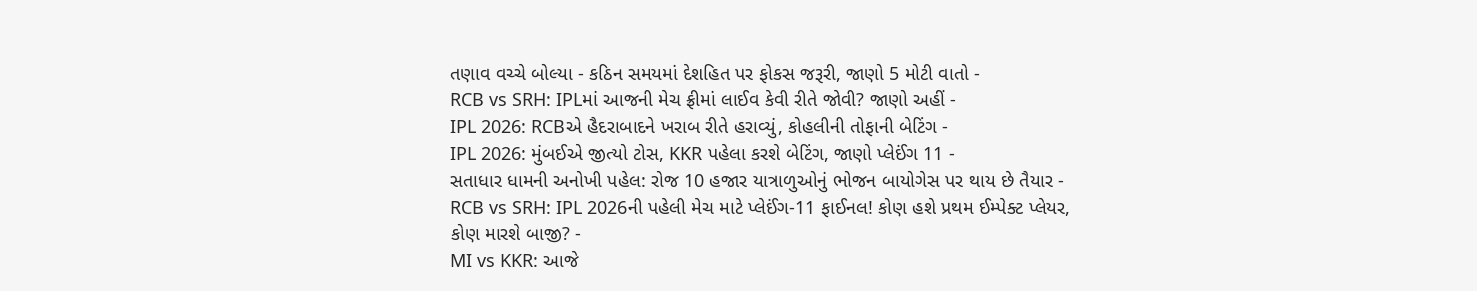તણાવ વચ્ચે બોલ્યા - કઠિન સમયમાં દેશહિત પર ફોકસ જરૂરી, જાણો 5 મોટી વાતો -
RCB vs SRH: IPLમાં આજની મેચ ફ્રીમાં લાઈવ કેવી રીતે જોવી? જાણો અહીં -
IPL 2026: RCBએ હૈદરાબાદને ખરાબ રીતે હરાવ્યું, કોહલીની તોફાની બેટિંગ -
IPL 2026: મુંબઈએ જીત્યો ટોસ, KKR પહેલા કરશે બેટિંગ, જાણો પ્લેઈંગ 11 -
સતાધાર ધામની અનોખી પહેલ: રોજ 10 હજાર યાત્રાળુઓનું ભોજન બાયોગેસ પર થાય છે તૈયાર -
RCB vs SRH: IPL 2026ની પહેલી મેચ માટે પ્લેઈંગ-11 ફાઈનલ! કોણ હશે પ્રથમ ઈમ્પેક્ટ પ્લેયર, કોણ મારશે બાજી? -
MI vs KKR: આજે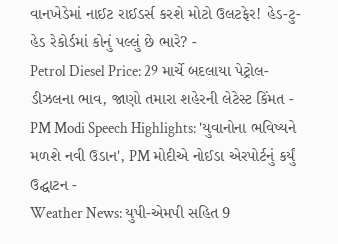વાનખેડેમાં નાઈટ રાઈડર્સ કરશે મોટો ઉલટફેર! હેડ-ટુ-હેડ રેકોર્ડમાં કોનું પલ્લું છે ભારે? -
Petrol Diesel Price: 29 માર્ચે બદલાયા પેટ્રોલ-ડીઝલના ભાવ, જાણો તમારા શહેરની લેટેસ્ટ કિંમત -
PM Modi Speech Highlights: 'યુવાનોના ભવિષ્યને મળશે નવી ઉડાન', PM મોદીએ નોઈડા એરપોર્ટનું કર્યું ઉદ્ઘાટન -
Weather News: યુપી-એમપી સહિત 9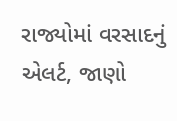રાજ્યોમાં વરસાદનું એલર્ટ, જાણો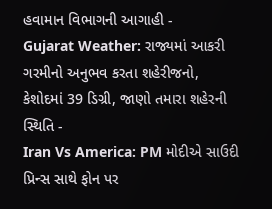હવામાન વિભાગની આગાહી -
Gujarat Weather: રાજ્યમાં આકરી ગરમીનો અનુભવ કરતા શહેરીજનો, કેશોદમાં 39 ડિગ્રી, જાણો તમારા શહેરની સ્થિતિ -
Iran Vs America: PM મોદીએ સાઉદી પ્રિન્સ સાથે ફોન પર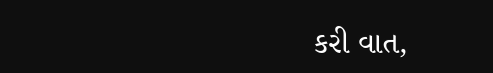કરી વાત,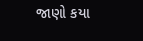જાણો કયા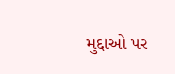મુદ્દાઓ પર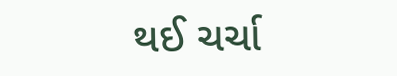થઈ ચર્ચા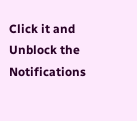Click it and Unblock the Notifications